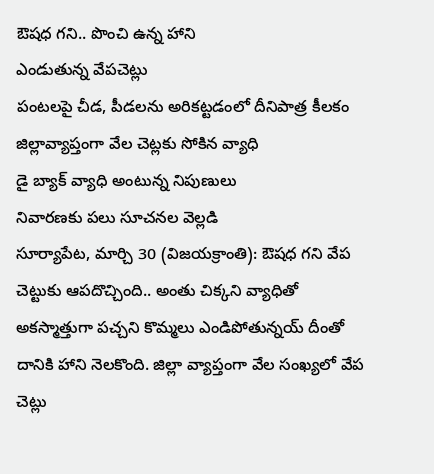ఔషధ గని.. పొంచి ఉన్న హాని
ఎండుతున్న వేపచెట్లు
పంటలపై చీడ, పీడలను అరికట్టడంలో దీనిపాత్ర కీలకం
జిల్లావ్యాప్తంగా వేల చెట్లకు సోకిన వ్యాధి
డై బ్యాక్ వ్యాధి అంటున్న నిపుణులు
నివారణకు పలు సూచనల వెల్లడి
సూర్యాపేట, మార్చి 30 (విజయక్రాంతి): ఔషధ గని వేప చెట్టుకు ఆపదొచ్చింది.. అంతు చిక్కని వ్యాధితో అకస్మాత్తుగా పచ్చని కొమ్మలు ఎండిపోతున్నయ్ దీంతో దానికి హాని నెలకొంది. జిల్లా వ్యాప్తంగా వేల సంఖ్యలో వేప చెట్లు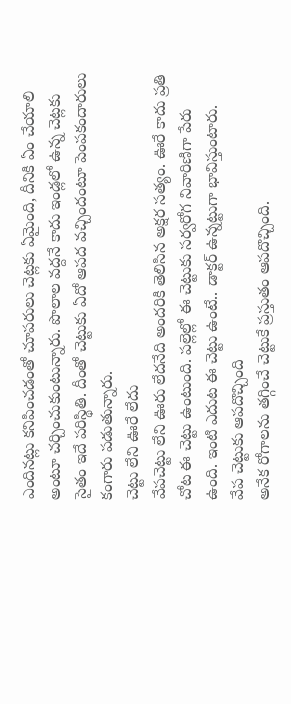ఎందినట్లు కనిపించడంతో చూపరులు చెట్లకు ఏమైంది, దీనికి ఏం చేయాలి అంటూ చర్చించుకుంటున్నారు. పొలాల వద్దనే కాదు ఇండ్లలో ఉన్న చెట్లకు సైతం ఇదే పరిస్థితి. దీంతో చెట్టుకు ఏదో ఆపద వచ్చిందంటూ పెంపకందారులు కంగారు పడుతున్నారు.
చెట్టు లేని ఊరే లేదు
వేపచెట్టు లేని ఊరు లేదనేది అందరికి తెలిసిన అక్షర సత్యం. ఊరే కాదు ప్రతి చోట ఈ చెట్టు ఉంటుంది. పల్లెల్లో ఈ చెట్టుకు సర్వరోగ నివారిణిగా పేరు ఉంది. ఇంటి ఎదుట ఈ చెట్టు ఉంటే.. డాక్టర్ ఉన్నట్టుగా భావిస్తుంటారు.
వేప చెట్టుకు ఆపదొచ్చింది
అనేక రోగాలను తగ్గించే చెట్టుకే ప్రస్తుతం ఆపదొచ్చింది.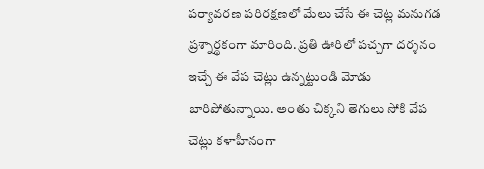పర్యావరణ పరిరక్షణలో మేలు చేసే ఈ చెట్ల మనుగడ ప్రశ్నార్థకంగా మారింది. ప్రతి ఊరిలో పచ్చగా దర్శనం ఇచ్చే ఈ వేప చెట్లు ఉన్నట్టుండి మోడు బారిపోతున్నాయి. అంతు చిక్కని తెగులు సోకి వేప చెట్లు కళాహీనంగా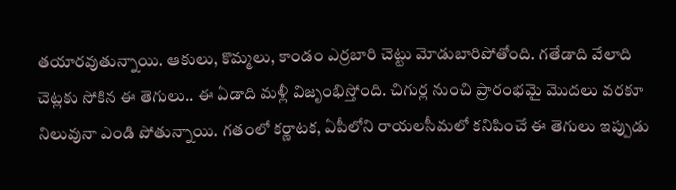తయారవుతున్నాయి. ఆకులు, కొమ్మలు, కాండం ఎర్రబారి చెట్టు మోడుబారిపోతోంది. గతేడాది వేలాది చెట్లకు సోకిన ఈ తెగులు.. ఈ ఏడాది మళ్లీ విజృంభిస్తోంది. చిగుర్ల నుంచి ప్రారంభమై మొదలు వరకూ నిలువునా ఎండి పోతున్నాయి. గతంలో కర్ణాటక, ఏపీలోని రాయలసీమలో కనిపించే ఈ తెగులు ఇప్పుడు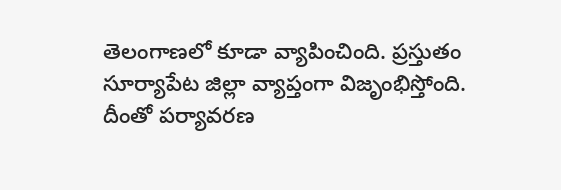తెలంగాణలో కూడా వ్యాపించింది. ప్రస్తుతం సూర్యాపేట జిల్లా వ్యాప్తంగా విజృంభిస్తోంది. దీంతో పర్యావరణ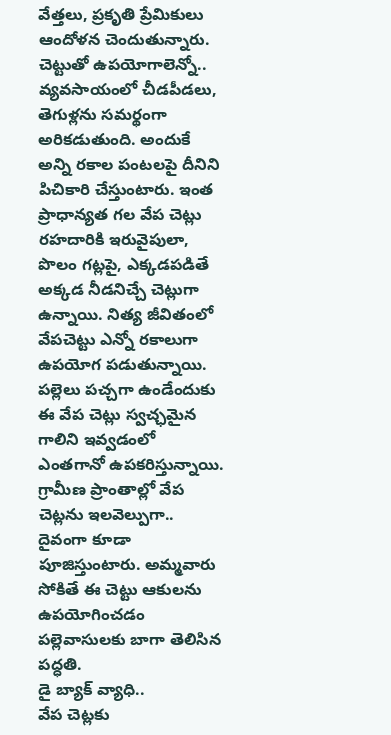వేత్తలు, ప్రకృతి ప్రేమికులు ఆందోళన చెందుతున్నారు.
చెట్టుతో ఉపయోగాలెన్నో..
వ్యవసాయంలో చీడపీడలు, తెగుళ్లను సమర్థంగా అరికడుతుంది. అందుకే అన్ని రకాల పంటలపై దీనిని పిచికారి చేస్తుంటారు. ఇంత ప్రాధాన్యత గల వేప చెట్లు రహదారికి ఇరువైపులా, పొలం గట్లపై, ఎక్కడపడితే అక్కడ నీడనిచ్చే చెట్లుగా ఉన్నాయి. నిత్య జీవితంలో వేపచెట్టు ఎన్నో రకాలుగా ఉపయోగ పడుతున్నాయి. పల్లెలు పచ్చగా ఉండేందుకు ఈ వేప చెట్లు స్వచ్ఛమైన గాలిని ఇవ్వడంలో ఎంతగానో ఉపకరిస్తున్నాయి. గ్రామీణ ప్రాంతాల్లో వేప చెట్లను ఇలవెల్పుగా.. దైవంగా కూడా పూజిస్తుంటారు. అమ్మవారు సోకితే ఈ చెట్టు ఆకులను ఉపయోగించడం పల్లెవాసులకు బాగా తెలిసిన పద్ధతి.
డై బ్యాక్ వ్యాధి..
వేప చెట్లకు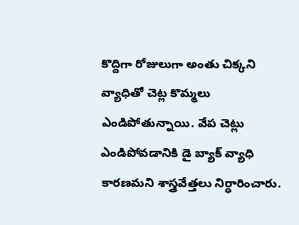కొద్దిగా రోజులుగా అంతు చిక్కని వ్యాధితో చెట్ల కొమ్మలు ఎండిపోతున్నాయి. వేప చెట్లు ఎండిపోవడానికి డై బ్యాక్ వ్యాధి కారణమని శాస్త్రవేత్తలు నిర్ధారించారు.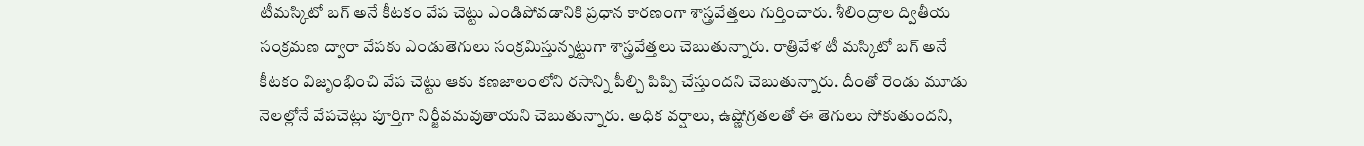టీమస్కిటో బగ్ అనే కీటకం వేప చెట్టు ఎండిపోవడానికి ప్రధాన కారణంగా శాస్త్రవేత్తలు గుర్తించారు. శీలింద్రాల ద్వితీయ సంక్రమణ ద్వారా వేపకు ఎండుతెగులు సంక్రమిస్తున్నట్టుగా శాస్త్రవేత్తలు చెబుతున్నారు. రాత్రివేళ టీ మస్కిటో బగ్ అనే కీటకం విజృంభించి వేప చెట్టు ఆకు కణజాలంలోని రసాన్ని పీల్చి పిప్పి చేస్తుందని చెబుతున్నారు. దీంతో రెండు మూడు నెలల్లోనే వేపచెట్లు పూర్తిగా నిర్జీవమవుతాయని చెబుతున్నారు. అధిక వర్షాలు, ఉష్ణోగ్రతలతో ఈ తెగులు సోకుతుందని,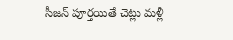సీజన్ పూర్తయితే చెట్లు మళ్లీ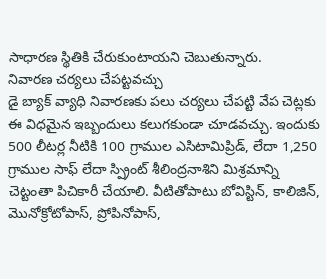సాధారణ స్థితికి చేరుకుంటాయని చెబుతున్నారు.
నివారణ చర్యలు చేపట్టవచ్చు
డై బ్యాక్ వ్యాధి నివారణకు పలు చర్యలు చేపట్టి వేప చెట్లకు ఈ విధమైన ఇబ్బందులు కలుగకుండా చూడవచ్చు. ఇందుకు 500 లీటర్ల నీటికి 100 గ్రాముల ఎసిటామిప్రిడ్, లేదా 1,250 గ్రాముల సాఫ్ లేదా స్ప్రింట్ శీలింద్రనాశిని మిశ్రమాన్ని చెట్టంతా పిచికారీ చేయాలి. వీటితోపాటు బోవిస్టిన్, కాలిజిన్, మొనోక్రోటోపాస్, ప్రోపినోపాస్,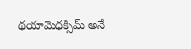థయామెధక్సిమ్ అనే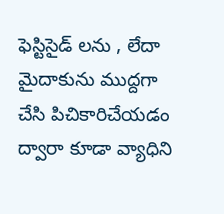ఫెస్టిసైడ్ లను , లేదా మైదాకును ముద్దగా చేసి పిచికారిచేయడం ద్వారా కూడా వ్యాధిని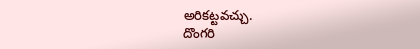అరికట్టవచ్చు.
దొంగరి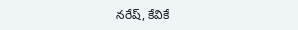నరేష్, కేవికే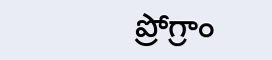ప్రోగ్రాం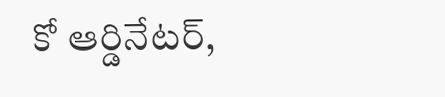కో ఆర్డినేటర్,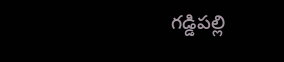గడ్డిపల్లి